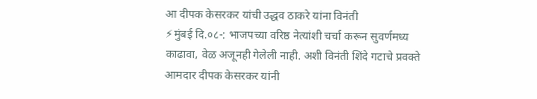आ दीपक केसरकर यांची उद्धव ठाकरे यांना विनंती
⚡मुंबई दि.०८-: भाजपच्या वरिष्ठ नेत्यांशी चर्चा करून सुवर्णमध्य काढावा, वेळ अजूनही गेलेली नाही. अशी विनंती शिंदे गटाचे प्रवक्ते आमदार दीपक केसरकर यांनी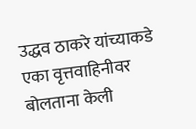उद्धव ठाकरे यांच्याकडे एका वृत्तवाहिनीवर बोलताना केली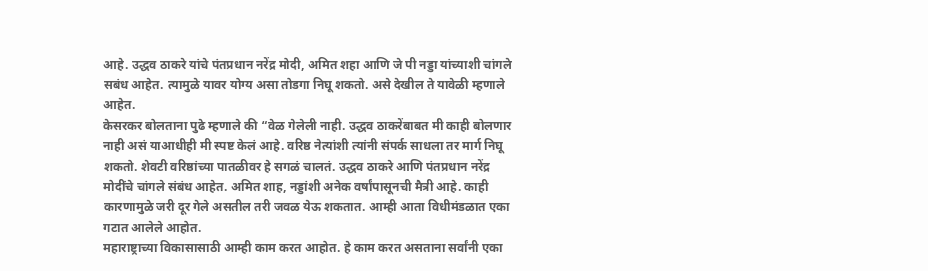आहे. उद्धव ठाकरे यांचे पंतप्रधान नरेंद्र मोदी, अमित शहा आणि जे पी नड्डा यांच्याशी चांगले सबंध आहेत. त्यामुळे यावर योग्य असा तोडगा निघू शकतो. असे देखील ते यावेळी म्हणाले आहेत.
केसरकर बोलताना पुढे म्हणाले की “वेळ गेलेली नाही. उद्धव ठाकरेंबाबत मी काही बोलणार नाही असं याआधीही मी स्पष्ट केलं आहे. वरिष्ठ नेत्यांशी त्यांनी संपर्क साधला तर मार्ग निघू शकतो. शेवटी वरिष्ठांच्या पातळीवर हे सगळं चालतं. उद्धव ठाकरे आणि पंतप्रधान नरेंद्र मोदींचे चांगले संबंध आहेत. अमित शाह, नड्डांशी अनेक वर्षांपासूनची मैत्री आहे. काही कारणामुळे जरी दूर गेले असतील तरी जवळ येऊ शकतात. आम्ही आता विधीमंडळात एका गटात आलेले आहोत.
महाराष्ट्राच्या विकासासाठी आम्ही काम करत आहोत. हे काम करत असताना सर्वांनी एका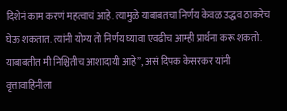दिशेनं काम करणं महत्वाचं आहे. त्यामुळे याबाबतचा निर्णय केवळ उद्धव ठाकरेच घेऊ शकतात. त्यांनी योग्य तो निर्णय घ्यावा एवढीच आम्ही प्रार्थना करू शकतो. याबाबतीत मी निश्चितीच आशादायी आहे”, असं दिपक केसरकर यांनी वृत्तावाहिनीला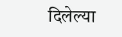दिलेल्या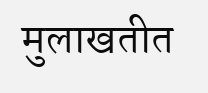मुलाखतीत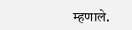म्हणाले.